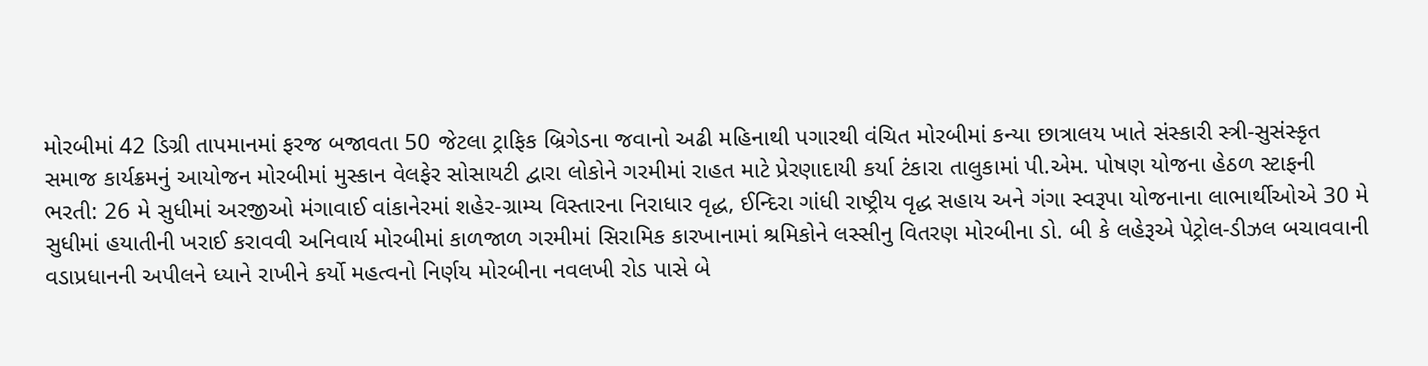મોરબીમાં 42 ડિગ્રી તાપમાનમાં ફરજ બજાવતા 50 જેટલા ટ્રાફિક બ્રિગેડના જવાનો અઢી મહિનાથી પગારથી વંચિત મોરબીમાં કન્યા છાત્રાલય ખાતે સંસ્કારી સ્ત્રી-સુસંસ્કૃત સમાજ કાર્યક્રમનું આયોજન મોરબીમાં મુસ્કાન વેલફેર સોસાયટી દ્વારા લોકોને ગરમીમાં રાહત માટે પ્રેરણાદાયી કર્યા ટંકારા તાલુકામાં પી.એમ. પોષણ યોજના હેઠળ સ્ટાફની ભરતી: 26 મે સુધીમાં અરજીઓ મંગાવાઈ વાંકાનેરમાં શહેર-ગ્રામ્ય વિસ્તારના નિરાધાર વૃદ્ધ, ઈન્દિરા ગાંધી રાષ્ટ્રીય વૃદ્ધ સહાય અને ગંગા સ્વરૂપા યોજનાના લાભાર્થીઓએ 30 મે સુધીમાં હયાતીની ખરાઈ કરાવવી અનિવાર્ય મોરબીમાં કાળજાળ ગરમીમાં સિરામિક કારખાનામાં શ્રમિકોને લસ્સીનુ વિતરણ મોરબીના ડો. બી કે લહેરૂએ પેટ્રોલ-ડીઝલ બચાવવાની વડાપ્રધાનની અપીલને ધ્યાને રાખીને કર્યો મહત્વનો નિર્ણય મોરબીના નવલખી રોડ પાસે બે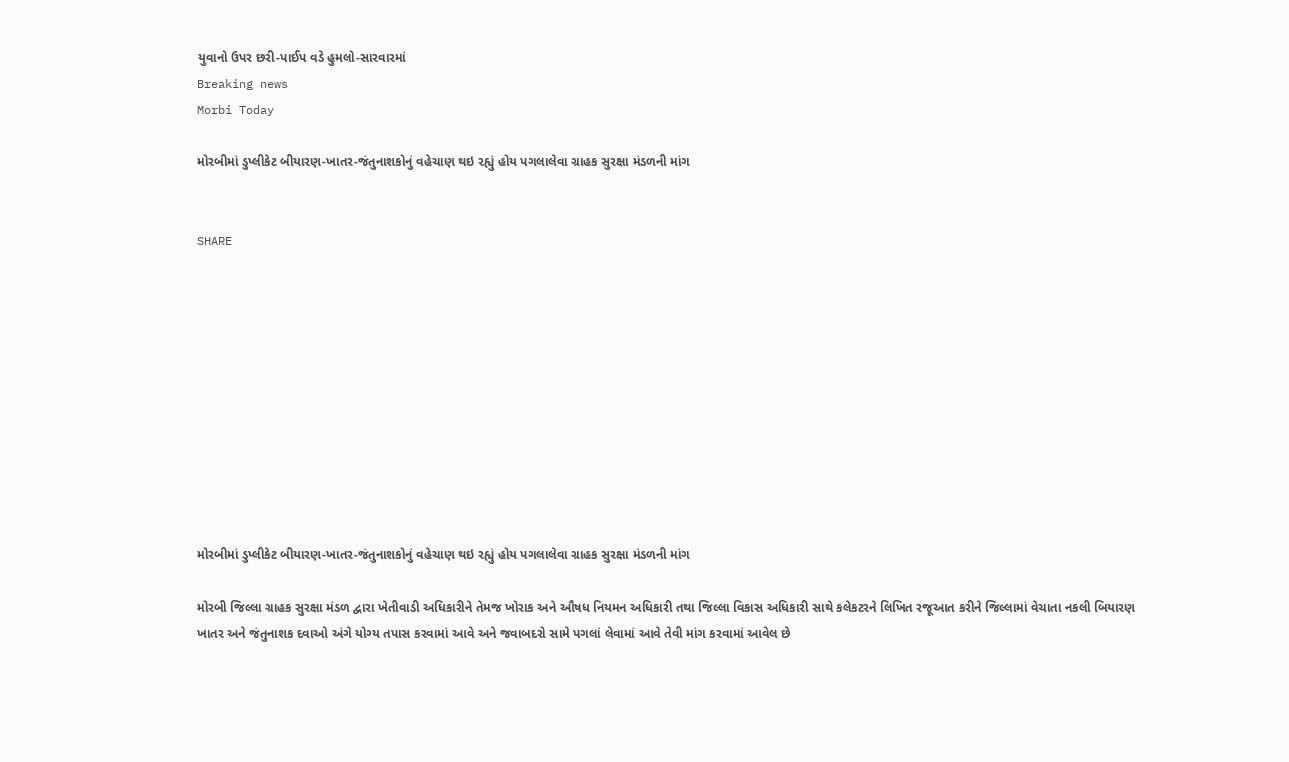યુવાનો ઉપર છરી-પાઈપ વડે હુમલો-સારવારમાં
Breaking news
Morbi Today

મોરબીમાં ડુપ્લીકેટ બીયારણ-ખાતર-જંતુનાશકોનું વહેચાણ થઇ રહ્યું હોય પગલાલેવા ગ્રાહક સુરક્ષા મંડળની માંગ


SHARE











મોરબીમાં ડુપ્લીકેટ બીયારણ-ખાતર-જંતુનાશકોનું વહેચાણ થઇ રહ્યું હોય પગલાલેવા ગ્રાહક સુરક્ષા મંડળની માંગ

મોરબી જિલ્લા ગ્રાહક સુરક્ષા મંડળ દ્વારા ખેતીવાડી અધિકારીને તેમજ ખોરાક અને ઔષધ નિયમન અધિકારી તથા જિલ્લા વિકાસ અધિકારી સાથે કલેકટરને લિખિત રજૂઆત કરીને જિલ્લામાં વેચાતા નકલી બિયારણ ખાતર અને જંતુનાશક દવાઓ અંગે યોગ્ય તપાસ કરવામાં આવે અને જવાબદરો સામે પગલાં લેવામાં આવે તેવી માંગ કરવામાં આવેલ છે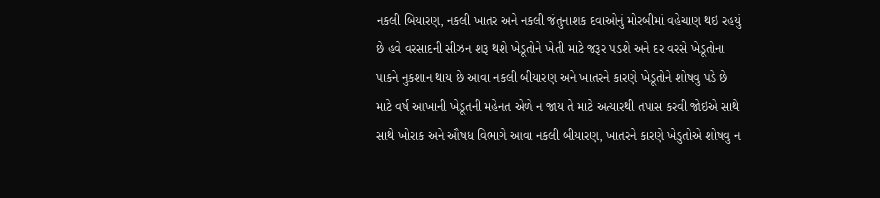નકલી બિયારણ, નકલી ખાતર અને નકલી જંતુનાશક દવાઓનું મોરબીમાં વહેચાણ થઇ રહયું છે હવે વરસાદની સીઝન શરૂ થશે ખેડૂતોને ખેતી માટે જરૂર પડશે અને દર વરસે ખેડૂતોના પાકને નુકશાન થાય છે આવા નકલી બીયારણ અને ખાતરને કારણે ખેડૂતોને શોષવુ પડે છે માટે વર્ષ આખાની ખેડૂતની મહેનત એળે ન જાય તે માટે અત્યારથી તપાસ કરવી જોઇએ સાથે સાથે ખોરાક અને ઔષધ વિભાગે આવા નકલી બીયારણ, ખાતરને કારણે ખેડુતોએ શોષવુ ન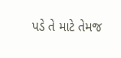પડે તે માટે તેમજ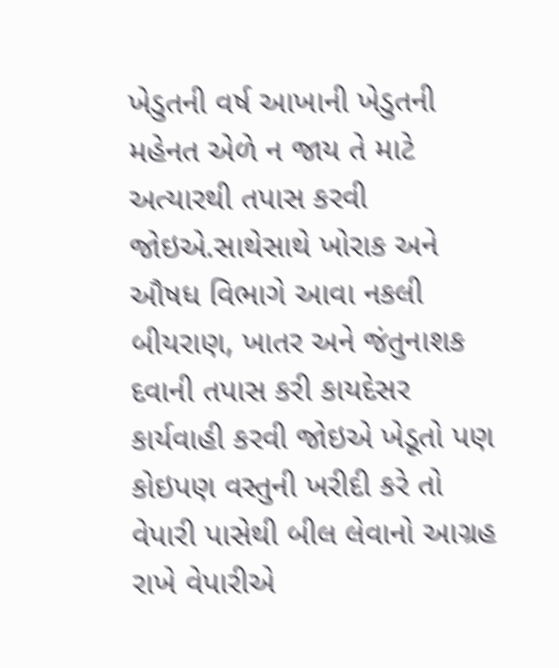ખેડુતની વર્ષ આખાની ખેડુતની મહેનત એળે ન જાય તે માટે અત્યારથી તપાસ કરવી જોઇએ.સાથેસાથે ખોરાક અને ઔષધ વિભાગે આવા નકલી બીયરાણ, ખાતર અને જંતુનાશક દવાની તપાસ કરી કાયદેસર કાર્યવાહી કરવી જોઇએ ખેડૂતો પણ કોઇપણ વસ્તુની ખરીદી કરે તો વેપારી પાસેથી બીલ લેવાનો આગ્રહ રાખે વેપારીએ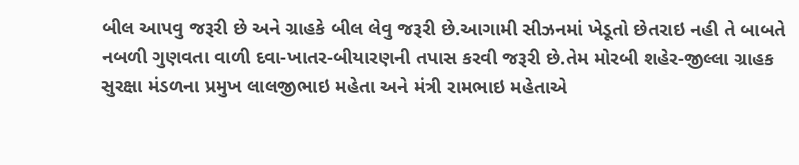બીલ આપવુ જરૂરી છે અને ગ્રાહકે બીલ લેવુ જરૂરી છે.આગામી સીઝનમાં ખેડૂતો છેતરાઇ નહી તે બાબતે નબળી ગુણવતા વાળી દવા-ખાતર-બીયારણની તપાસ કરવી જરૂરી છે.તેમ મોરબી શહેર-જીલ્લા ગ્રાહક સુરક્ષા મંડળના પ્રમુખ લાલજીભાઇ મહેતા અને મંત્રી રામભાઇ મહેતાએ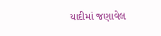યાદીમાં જણાવેલ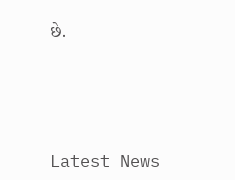છે.






Latest News